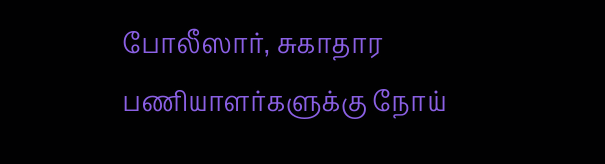போலீஸார், சுகாதார பணியாளர்களுக்கு நோய்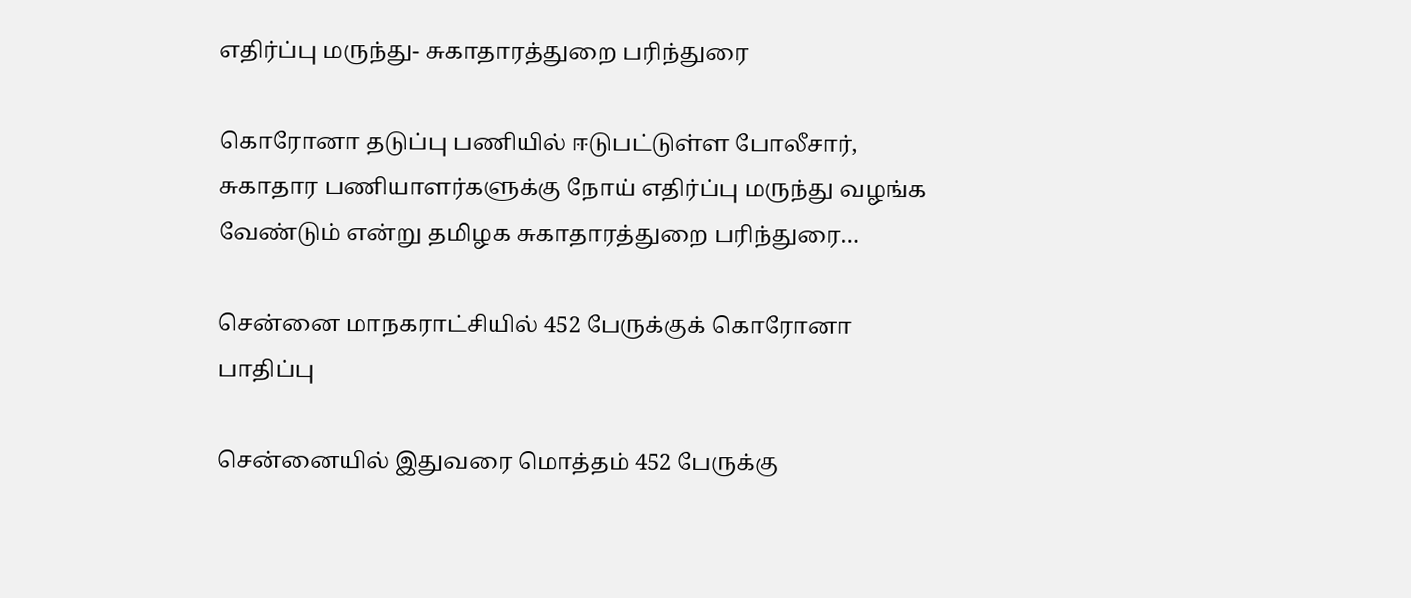எதிர்ப்பு மருந்து- சுகாதாரத்துறை பரிந்துரை

கொரோனா தடுப்பு பணியில் ஈடுபட்டுள்ள போலீசார், சுகாதார பணியாளர்களுக்கு நோய் எதிர்ப்பு மருந்து வழங்க வேண்டும் என்று தமிழக சுகாதாரத்துறை பரிந்துரை…

சென்னை மாநகராட்சியில் 452 பேருக்குக் கொரோனா பாதிப்பு

சென்னையில் இதுவரை மொத்தம் 452 பேருக்கு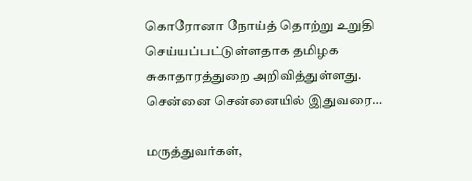கொரோனா நோய்த் தொற்று உறுதி செய்யப்பட்டுள்ளதாக தமிழக சுகாதாரத்துறை அறிவித்துள்ளது. சென்னை சென்னையில் இதுவரை…

மருத்துவர்கள்,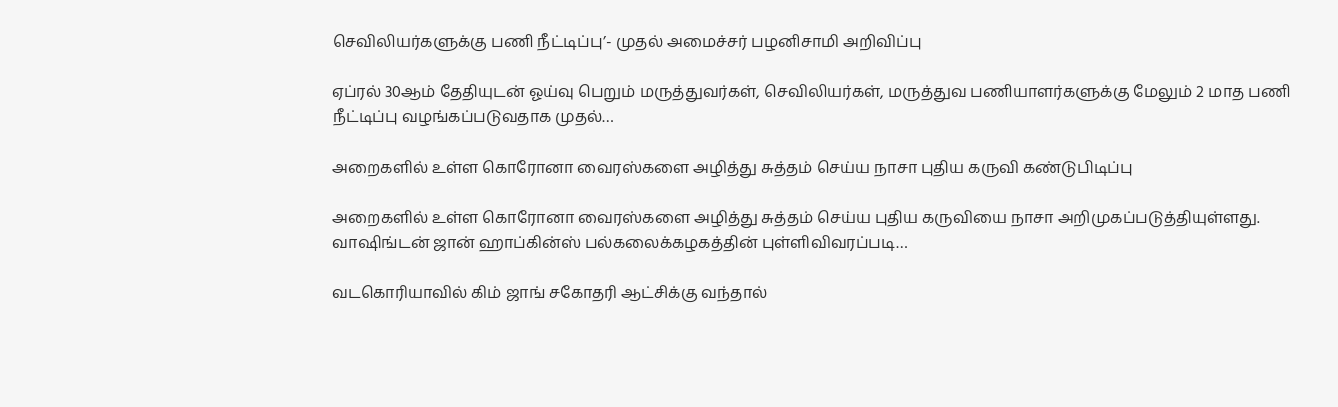செவிலியர்களுக்கு பணி நீட்டிப்பு’- முதல் அமைச்சர் பழனிசாமி அறிவிப்பு

ஏப்ரல் 30ஆம் தேதியுடன் ஓய்வு பெறும் மருத்துவர்கள், செவிலியர்கள், மருத்துவ பணியாளர்களுக்கு மேலும் 2 மாத பணி நீட்டிப்பு வழங்கப்படுவதாக முதல்…

அறைகளில் உள்ள கொரோனா வைரஸ்களை அழித்து சுத்தம் செய்ய நாசா புதிய கருவி கண்டுபிடிப்பு

அறைகளில் உள்ள கொரோனா வைரஸ்களை அழித்து சுத்தம் செய்ய புதிய கருவியை நாசா அறிமுகப்படுத்தியுள்ளது. வாஷிங்டன் ஜான் ஹாப்கின்ஸ் பல்கலைக்கழகத்தின் புள்ளிவிவரப்படி…

வடகொரியாவில் கிம் ஜாங் சகோதரி ஆட்சிக்கு வந்தால்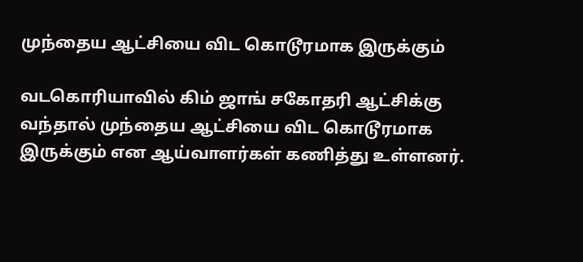முந்தைய ஆட்சியை விட கொடூரமாக இருக்கும்

வடகொரியாவில் கிம் ஜாங் சகோதரி ஆட்சிக்கு வந்தால் முந்தைய ஆட்சியை விட கொடூரமாக இருக்கும் என ஆய்வாளர்கள் கணித்து உள்ளனர்.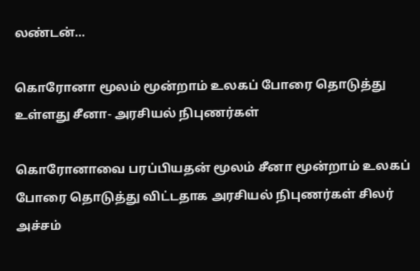லண்டன்…

கொரோனா மூலம் மூன்றாம் உலகப் போரை தொடுத்து உள்ளது சீனா- அரசியல் நிபுணர்கள்

கொரோனாவை பரப்பியதன் மூலம் சீனா மூன்றாம் உலகப் போரை தொடுத்து விட்டதாக அரசியல் நிபுணர்கள் சிலர் அச்சம்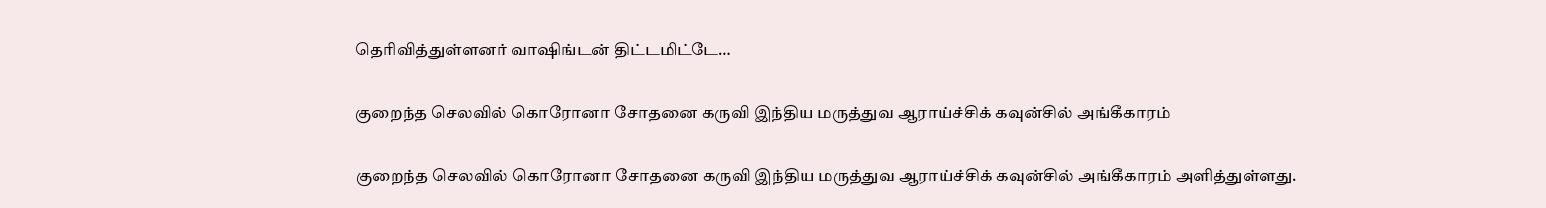தெரிவித்துள்ளனர் வாஷிங்டன் திட்டமிட்டே…

குறைந்த செலவில் கொரோனா சோதனை கருவி இந்திய மருத்துவ ஆராய்ச்சிக் கவுன்சில் அங்கீகாரம்

குறைந்த செலவில் கொரோனா சோதனை கருவி இந்திய மருத்துவ ஆராய்ச்சிக் கவுன்சில் அங்கீகாரம் அளித்துள்ளது.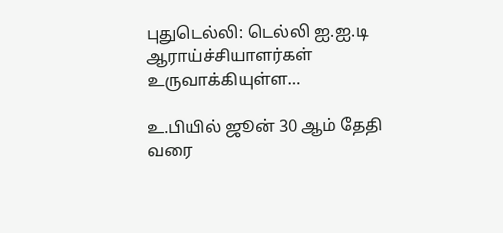புதுடெல்லி: டெல்லி ஐ.ஐ.டி ஆராய்ச்சியாளர்கள் உருவாக்கியுள்ள…

உ.பியில் ஜூன் 30 ஆம் தேதி வரை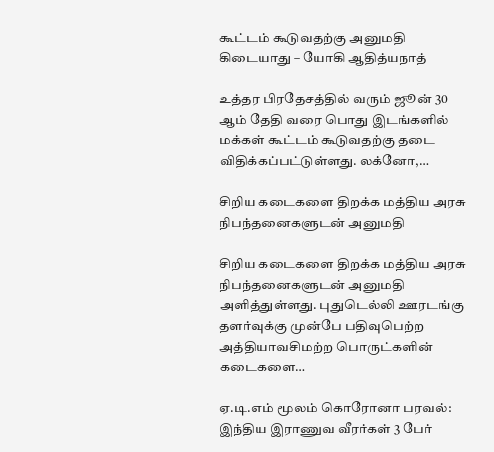கூட்டம் கூடுவதற்கு அனுமதி கிடையாது – யோகி ஆதித்யநாத்

உத்தர பிரதேசத்தில் வரும் ஜூன் 30 ஆம் தேதி வரை பொது இடங்களில் மக்கள் கூட்டம் கூடுவதற்கு தடை விதிக்கப்பட்டுள்ளது. லக்னோ,…

சிறிய கடைகளை திறக்க மத்திய அரசு நிபந்தனைகளுடன் அனுமதி

சிறிய கடைகளை திறக்க மத்திய அரசு நிபந்தனைகளுடன் அனுமதி அளித்துள்ளது. புதுடெல்லி ஊரடங்கு தளர்வுக்கு முன்பே பதிவுபெற்ற அத்தியாவசிமற்ற பொருட்களின் கடைகளை…

ஏ.டி.எம் மூலம் கொரோனா பரவல்: இந்திய இராணுவ வீரர்கள் 3 பேர்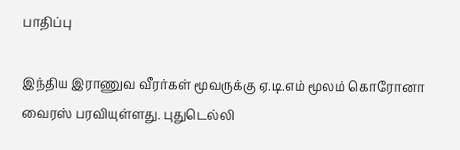பாதிப்பு

இந்திய இராணுவ வீரர்கள் மூவருக்கு ஏ.டி.எம் மூலம் கொரோனா வைரஸ் பரவியுள்ளது. புதுடெல்லி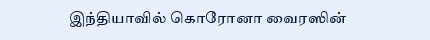இந்தியாவில் கொரோனா வைரஸின்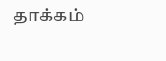தாக்கம்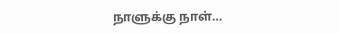நாளுக்கு நாள்…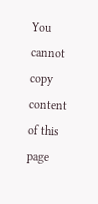You cannot copy content of this page